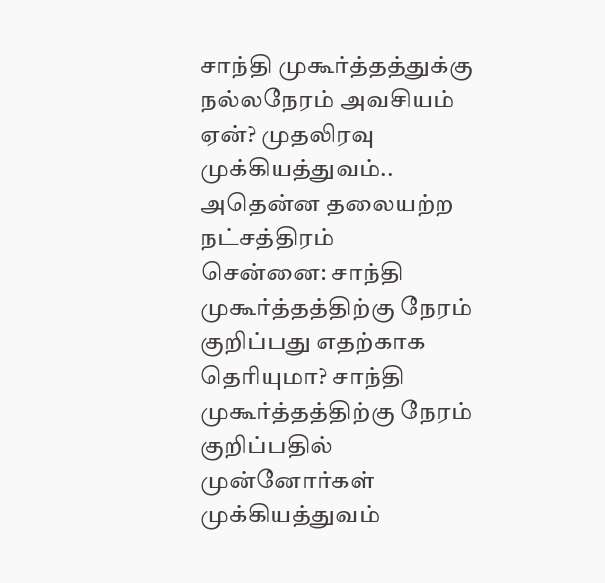சாந்தி முகூர்த்தத்துக்கு நல்லநேரம் அவசியம் ஏன்? முதலிரவு முக்கியத்துவம்.. அதென்ன தலையற்ற நட்சத்திரம்
சென்னை: சாந்தி முகூர்த்தத்திற்கு நேரம் குறிப்பது எதற்காக தெரியுமா? சாந்தி முகூர்த்தத்திற்கு நேரம் குறிப்பதில் முன்னோர்கள் முக்கியத்துவம்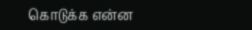கொடுக்க என்ன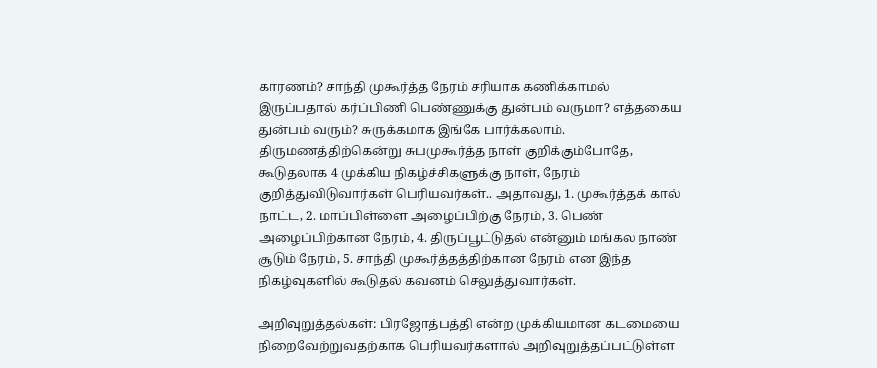காரணம்? சாந்தி முகூர்த்த நேரம் சரியாக கணிக்காமல் இருப்பதால் கர்ப்பிணி பெண்ணுக்கு துன்பம் வருமா? எத்தகைய துன்பம் வரும்? சுருக்கமாக இங்கே பார்க்கலாம்.
திருமணத்திற்கென்று சுபமுகூர்த்த நாள் குறிக்கும்போதே, கூடுதலாக 4 முக்கிய நிகழ்ச்சிகளுக்கு நாள், நேரம் குறித்துவிடுவார்கள் பெரியவர்கள்.. அதாவது, 1. முகூர்த்தக் கால் நாட்ட, 2. மாப்பிள்ளை அழைப்பிற்கு நேரம், 3. பெண் அழைப்பிற்கான நேரம், 4. திருப்பூட்டுதல் என்னும் மங்கல நாண் சூடும் நேரம், 5. சாந்தி முகூர்த்தத்திற்கான நேரம் என இந்த நிகழ்வுகளில் கூடுதல் கவனம் செலுத்துவார்கள்.

அறிவுறுத்தல்கள்: பிரஜோத்பத்தி என்ற முக்கியமான கடமையை நிறைவேற்றுவதற்காக பெரியவர்களால் அறிவுறுத்தப்பட்டுள்ள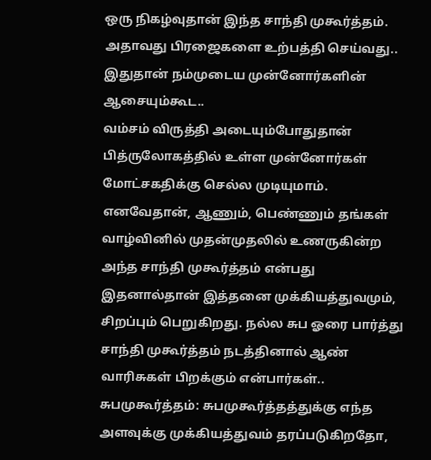ஒரு நிகழ்வுதான் இந்த சாந்தி முகூர்த்தம். அதாவது பிரஜைகளை உற்பத்தி செய்வது.. இதுதான் நம்முடைய முன்னோர்களின் ஆசையும்கூட..
வம்சம் விருத்தி அடையும்போதுதான் பித்ருலோகத்தில் உள்ள முன்னோர்கள் மோட்சகதிக்கு செல்ல முடியுமாம். எனவேதான், ஆணும், பெண்ணும் தங்கள் வாழ்வினில் முதன்முதலில் உணருகின்ற அந்த சாந்தி முகூர்த்தம் என்பது இதனால்தான் இத்தனை முக்கியத்துவமும், சிறப்பும் பெறுகிறது. நல்ல சுப ஓரை பார்த்து சாந்தி முகூர்த்தம் நடத்தினால் ஆண் வாரிசுகள் பிறக்கும் என்பார்கள்..
சுபமுகூர்த்தம்: சுபமுகூர்த்தத்துக்கு எந்த அளவுக்கு முக்கியத்துவம் தரப்படுகிறதோ,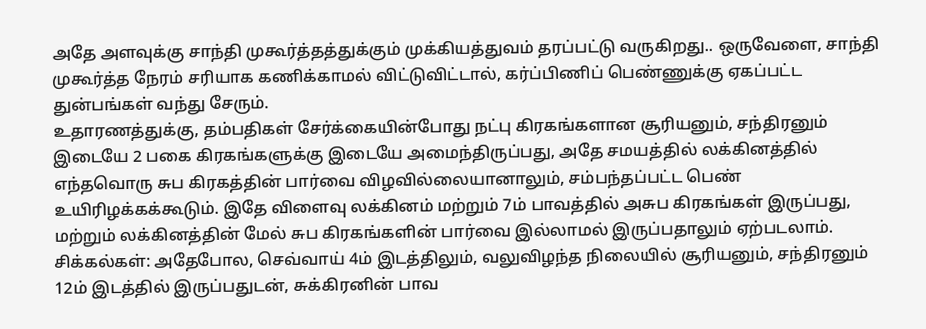அதே அளவுக்கு சாந்தி முகூர்த்தத்துக்கும் முக்கியத்துவம் தரப்பட்டு வருகிறது.. ஒருவேளை, சாந்தி முகூர்த்த நேரம் சரியாக கணிக்காமல் விட்டுவிட்டால், கர்ப்பிணிப் பெண்ணுக்கு ஏகப்பட்ட துன்பங்கள் வந்து சேரும்.
உதாரணத்துக்கு, தம்பதிகள் சேர்க்கையின்போது நட்பு கிரகங்களான சூரியனும், சந்திரனும் இடையே 2 பகை கிரகங்களுக்கு இடையே அமைந்திருப்பது, அதே சமயத்தில் லக்கினத்தில் எந்தவொரு சுப கிரகத்தின் பார்வை விழவில்லையானாலும், சம்பந்தப்பட்ட பெண் உயிரிழக்கக்கூடும். இதே விளைவு லக்கினம் மற்றும் 7ம் பாவத்தில் அசுப கிரகங்கள் இருப்பது, மற்றும் லக்கினத்தின் மேல் சுப கிரகங்களின் பார்வை இல்லாமல் இருப்பதாலும் ஏற்படலாம்.
சிக்கல்கள்: அதேபோல, செவ்வாய் 4ம் இடத்திலும், வலுவிழந்த நிலையில் சூரியனும், சந்திரனும் 12ம் இடத்தில் இருப்பதுடன், சுக்கிரனின் பாவ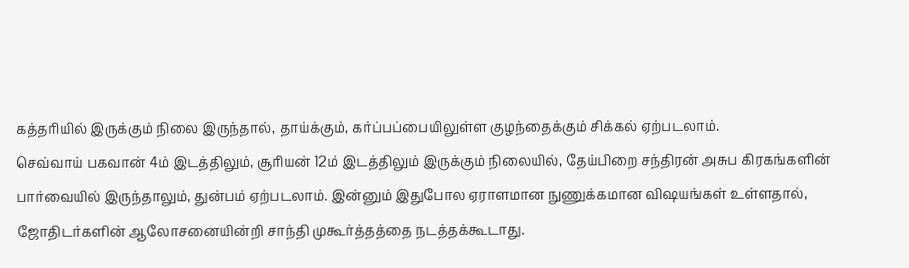கத்தரியில் இருக்கும் நிலை இருந்தால், தாய்க்கும், கர்ப்பப்பையிலுள்ள குழந்தைக்கும் சிக்கல் ஏற்படலாம்.
செவ்வாய் பகவான் 4ம் இடத்திலும், சூரியன் 12ம் இடத்திலும் இருக்கும் நிலையில், தேய்பிறை சந்திரன் அசுப கிரகங்களின் பார்வையில் இருந்தாலும், துன்பம் ஏற்படலாம். இன்னும் இதுபோல ஏராளமான நுணுக்கமான விஷயங்கள் உள்ளதால், ஜோதிடர்களின் ஆலோசனையின்றி சாந்தி முகூர்த்தத்தை நடத்தக்கூடாது.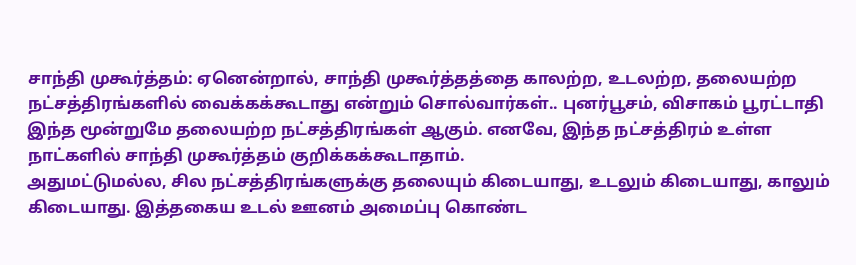சாந்தி முகூர்த்தம்: ஏனென்றால், சாந்தி முகூர்த்தத்தை காலற்ற, உடலற்ற, தலையற்ற நட்சத்திரங்களில் வைக்கக்கூடாது என்றும் சொல்வார்கள்.. புனர்பூசம், விசாகம் பூரட்டாதி இந்த மூன்றுமே தலையற்ற நட்சத்திரங்கள் ஆகும். எனவே, இந்த நட்சத்திரம் உள்ள நாட்களில் சாந்தி முகூர்த்தம் குறிக்கக்கூடாதாம்.
அதுமட்டுமல்ல, சில நட்சத்திரங்களுக்கு தலையும் கிடையாது, உடலும் கிடையாது, காலும் கிடையாது. இத்தகைய உடல் ஊனம் அமைப்பு கொண்ட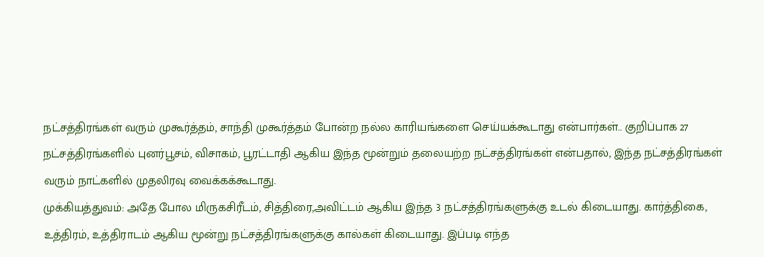நட்சத்திரங்கள் வரும் முகூர்த்தம், சாந்தி முகூர்த்தம் போன்ற நல்ல காரியங்களை செய்யக்கூடாது என்பார்கள்.. குறிப்பாக 27 நட்சத்திரங்களில் புனர்பூசம், விசாகம், பூரட்டாதி ஆகிய இந்த மூன்றும் தலையற்ற நட்சத்திரங்கள் என்பதால், இந்த நட்சத்திரங்கள் வரும் நாட்களில் முதலிரவு வைக்கக்கூடாது.
முக்கியத்துவம்: அதே போல மிருகசிரீடம், சித்திரை,அவிட்டம் ஆகிய இந்த 3 நட்சத்திரங்களுக்கு உடல் கிடையாது. கார்த்திகை, உத்திரம், உத்திராடம் ஆகிய மூன்று நட்சத்திரங்களுக்கு கால்கள் கிடையாது. இப்படி எந்த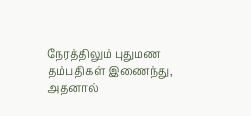நேரத்திலும் புதுமண தம்பதிகள் இணைந்து, அதனால்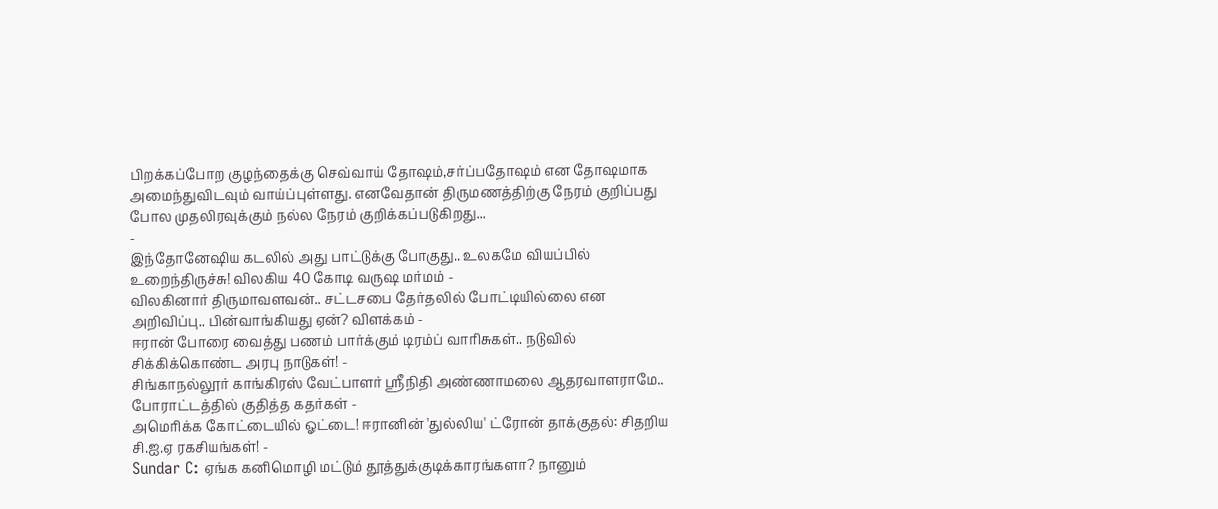பிறக்கப்போற குழந்தைக்கு செவ்வாய் தோஷம்,சர்ப்பதோஷம் என தோஷமாக அமைந்துவிடவும் வாய்ப்புள்ளது. எனவேதான் திருமணத்திற்கு நேரம் குறிப்பது போல முதலிரவுக்கும் நல்ல நேரம் குறிக்கப்படுகிறது...
-
இந்தோனேஷிய கடலில் அது பாட்டுக்கு போகுது.. உலகமே வியப்பில் உறைந்திருச்சு! விலகிய 40 கோடி வருஷ மர்மம் -
விலகினார் திருமாவளவன்.. சட்டசபை தேர்தலில் போட்டியில்லை என அறிவிப்பு.. பின்வாங்கியது ஏன்? விளக்கம் -
ஈரான் போரை வைத்து பணம் பார்க்கும் டிரம்ப் வாரிசுகள்.. நடுவில் சிக்கிக்கொண்ட அரபு நாடுகள்! -
சிங்காநல்லூர் காங்கிரஸ் வேட்பாளர் ஶ்ரீநிதி அண்ணாமலை ஆதரவாளராமே.. போராட்டத்தில் குதித்த கதர்கள் -
அமெரிக்க கோட்டையில் ஓட்டை! ஈரானின் 'துல்லிய' ட்ரோன் தாக்குதல்: சிதறிய சி.ஐ.ஏ ரகசியங்கள்! -
Sundar C: ஏங்க கனிமொழி மட்டும் தூத்துக்குடிக்காரங்களா? நானும்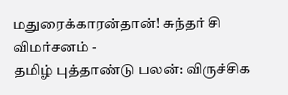மதுரைக்காரன்தான்! சுந்தர் சி விமர்சனம் -
தமிழ் புத்தாண்டு பலன்: விருச்சிக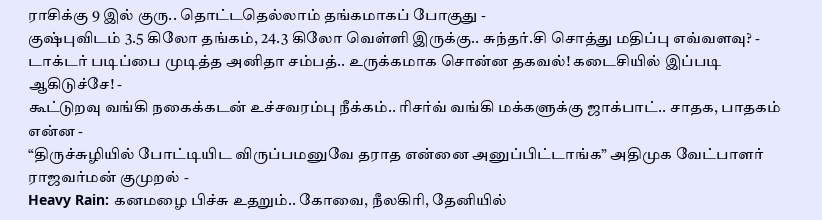ராசிக்கு 9 இல் குரு.. தொட்டதெல்லாம் தங்கமாகப் போகுது -
குஷ்புவிடம் 3.5 கிலோ தங்கம், 24.3 கிலோ வெள்ளி இருக்கு.. சுந்தர்.சி சொத்து மதிப்பு எவ்வளவு? -
டாக்டர் படிப்பை முடித்த அனிதா சம்பத்.. உருக்கமாக சொன்ன தகவல்! கடைசியில் இப்படி ஆகிடுச்சே! -
கூட்டுறவு வங்கி நகைக்கடன் உச்சவரம்பு நீக்கம்.. ரிசர்வ் வங்கி மக்களுக்கு ஜாக்பாட்.. சாதக, பாதகம் என்ன -
“திருச்சுழியில் போட்டியிட விருப்பமனுவே தராத என்னை அனுப்பிட்டாங்க” அதிமுக வேட்பாளர் ராஜவர்மன் குமுறல் -
Heavy Rain: கனமழை பிச்சு உதறும்.. கோவை, நீலகிரி, தேனியில்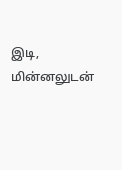இடி, மின்னலுடன்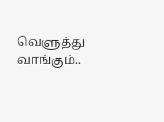வெளுத்து வாங்கும்..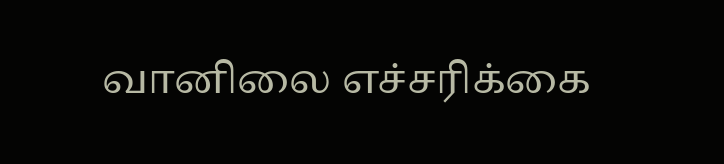வானிலை எச்சரிக்கை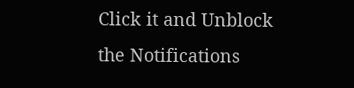Click it and Unblock the Notifications